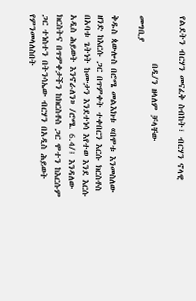የልደትን ብርሃን መናፈቅ ስብከት፣ ብርሃን ኖላዊ

            በዲ/ን ዘላለም ቻላቸው
መግቢያ

ቅዱስ ጳውሎስ በሮሜ መልእክቱ «በሞቱ እንመስለው ዘንድ ከእርሱ ጋር በጥምቀት ተቀበርን እርሱ ክርስቶስ በአባቱ ጌትነት ከሙታን እንደተነሳ እየተወ እንደ እርሱ አዲስ ሕይወት እንኖራለን» /ሮሜ. 6.4/፤ እንዳለው ክርስትና በጥምቀታችን ከክርስቶስ ጋር ሞተን ከእርሱም ጋር ተነስተን በትንሳኤው ብርሃን በአዲስ ሕይወት የምንመላለስበት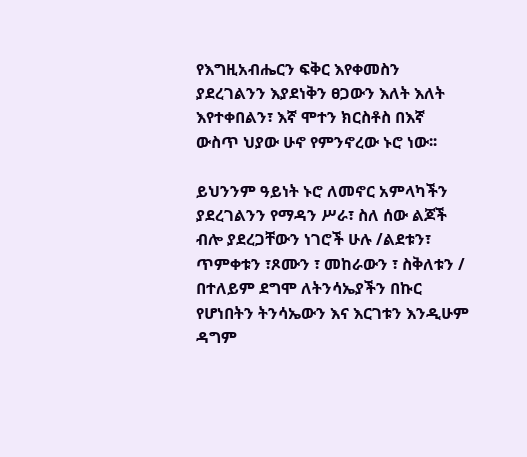የእግዚአብሔርን ፍቅር እየቀመስን ያደረገልንን እያደነቅን ፀጋውን እለት እለት እየተቀበልን፣ እኛ ሞተን ክርስቶስ በእኛ ውስጥ ህያው ሁኖ የምንኖረው ኑሮ ነው፡፡

ይህንንም ዓይነት ኑሮ ለመኖር አምላካችን ያደረገልንን የማዳን ሥራ፣ ስለ ሰው ልጆች ብሎ ያደረጋቸውን ነገሮች ሁሉ /ልደቱን፣ ጥምቀቱን ፣ጾሙን ፣ መከራውን ፣ ስቅለቱን / በተለይም ደግሞ ለትንሳኤያችን በኩር የሆነበትን ትንሳኤውን እና እርገቱን እንዲሁም ዳግም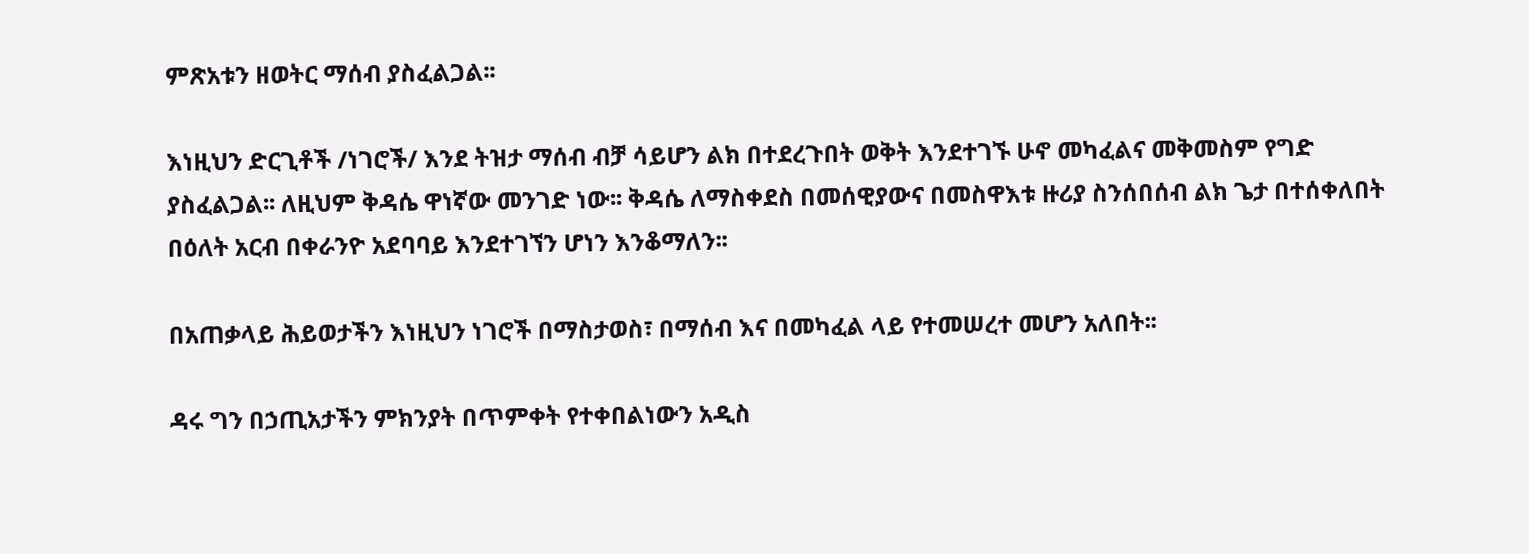ምጽአቱን ዘወትር ማሰብ ያስፈልጋል፡፡

እነዚህን ድርጊቶች /ነገሮች/ እንደ ትዝታ ማሰብ ብቻ ሳይሆን ልክ በተደረጉበት ወቅት እንደተገኙ ሁኖ መካፈልና መቅመስም የግድ ያስፈልጋል፡፡ ለዚህም ቅዳሴ ዋነኛው መንገድ ነው፡፡ ቅዳሴ ለማስቀደስ በመሰዊያውና በመስዋእቱ ዙሪያ ስንሰበሰብ ልክ ጌታ በተሰቀለበት በዕለት አርብ በቀራንዮ አደባባይ እንደተገኘን ሆነን እንቆማለን፡፡

በአጠቃላይ ሕይወታችን እነዚህን ነገሮች በማስታወስ፣ በማሰብ እና በመካፈል ላይ የተመሠረተ መሆን አለበት፡፡

ዳሩ ግን በኃጢአታችን ምክንያት በጥምቀት የተቀበልነውን አዲስ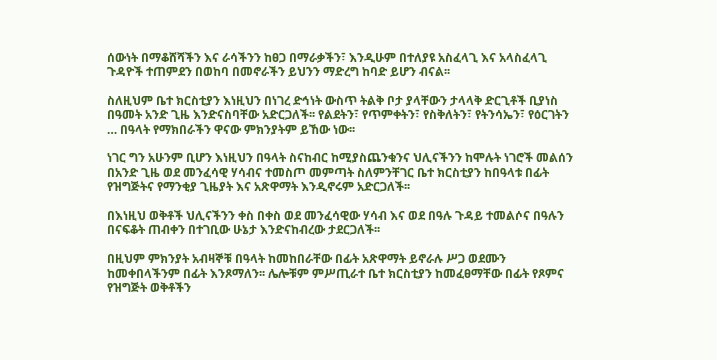ሰውነት በማቆሸሻችን እና ራሳችንን ከፀጋ በማራቃችን፣ እንዲሁም በተለያዩ አስፈላጊ እና አላስፈላጊ ጉዳዮች ተጠምደን በወከባ በመኖራችን ይህንን ማድረግ ከባድ ይሆን ብናል፡፡

ስለዚህም ቤተ ክርስቲያን እነዚህን በነገረ ድኅነት ውስጥ ትልቅ ቦታ ያላቸውን ታላላቅ ድርጊቶች ቢያነስ በዓመት አንድ ጊዜ እንድናስባቸው አድርጋለች፡፡ የልደትን፣ የጥምቀትን፣ የስቅለትን፣ የትንሳኤን፣ የዕርገትን … በዓላት የማክበራችን ዋናው ምክንያትም ይኸው ነው፡፡

ነገር ግን አሁንም ቢሆን እነዚህን በዓላት ስናከብር ከሚያስጨንቁንና ህሊናችንን ከሞሉት ነገሮች መልሰን በአንድ ጊዜ ወደ መንፈሳዊ ሃሳብና ተመስጦ መምጣት ስለምንቸገር ቤተ ክርስቲያን ከበዓላቱ በፊት የዝግጅትና የማንቂያ ጊዜያት እና አጽዋማት እንዲኖሩም አድርጋለች፡፡

በእነዚህ ወቅቶች ህሊናችንን ቀስ በቀስ ወደ መንፈሳዊው ሃሳብ እና ወደ በዓሉ ጉዳይ ተመልሶና በዓሉን በናፍቆት ጠብቀን በተገቢው ሁኔታ እንድናከብረው ታደርጋለች፡፡

በዚህም ምክንያት አብዛኞቹ በዓላት ከመከበራቸው በፊት አጽዋማት ይኖራሉ ሥጋ ወደሙን ከመቀበላችንም በፊት እንጾማለን፡፡ ሌሎቹም ምሥጢራተ ቤተ ክርስቲያን ከመፈፀማቸው በፊት የጾምና የዝግጅት ወቅቶችን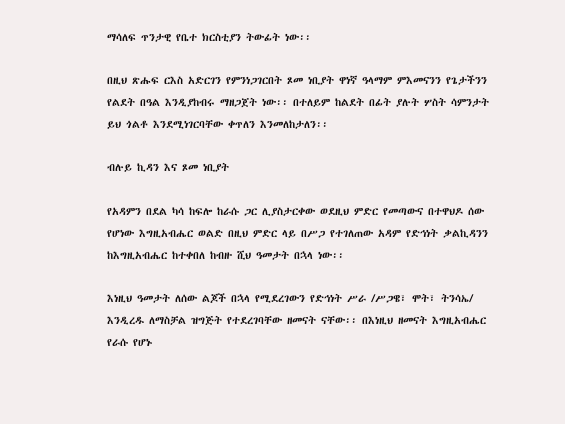ማሳለፍ ጥንታዊ የቤተ ክርስቲያን ትውፊት ነው፡፡

በዚህ ጽሑፍ ርእስ አድርገን የምንነጋገርበት ጾመ ነቢያት ዋነኛ ዓላማም ምእመናንን የጌታችንን የልደት በዓል እንዲያከብሩ ማዘጋጀት ነው፡፡ በተለይም ከልደት በፊት ያሉት ሦስት ሳምንታት ይህ ጎልቶ እንደሚነገርባቸው ቀጥለን እንመለከታለን፡፡

ብሉይ ኪዳን እና ጾመ ነቢያት

የአዳምን በደል ካሳ ከፍሎ ከራሱ ጋር ሊያስታርቀው ወደዚህ ምድር የመጣውና በተዋህዶ ሰው የሆነው እግዚአብሔር ወልድ በዚህ ምድር ላይ በሥጋ የተገለጠው አዳም የድኅነት ቃልኪዳንን ከእግዚአብሔር ከተቀበለ ከብዙ ሺህ ዓመታት በኋላ ነው፡፡

እነዚህ ዓመታት ለሰው ልጆች በኋላ የሚደረገውን የድኅነት ሥራ /ሥጋዌ፣ ሞት፣ ትንሳኤ/ እንዲረዱ ለማስቻል ዝግጅት የተደረገባቸው ዘመናት ናቸው፡፡ በእነዚህ ዘመናት እግዚአብሔር የራሱ የሆኑ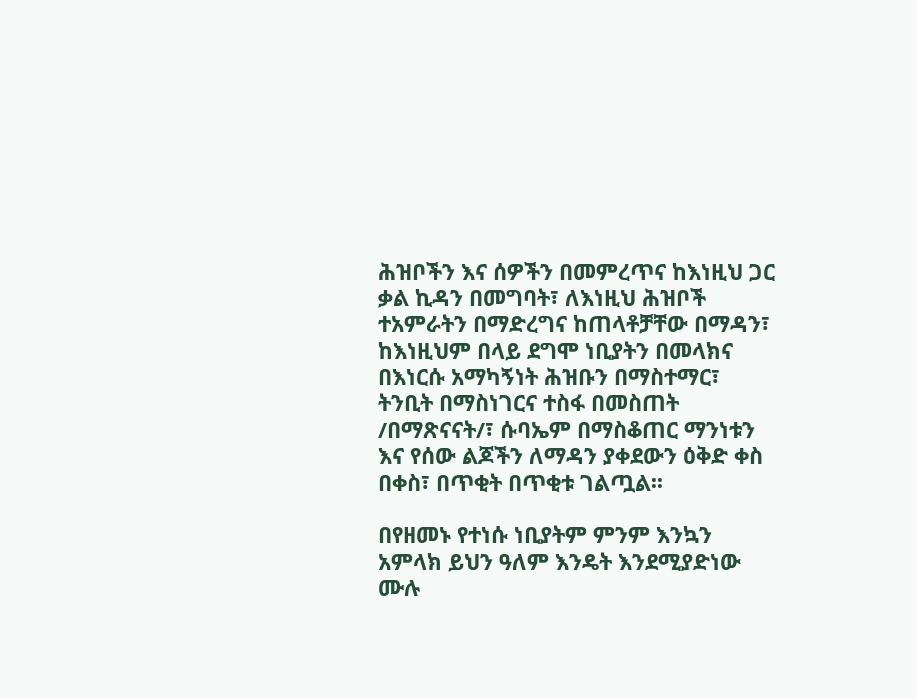ሕዝቦችን እና ሰዎችን በመምረጥና ከእነዚህ ጋር ቃል ኪዳን በመግባት፣ ለእነዚህ ሕዝቦች ተአምራትን በማድረግና ከጠላቶቻቸው በማዳን፣ ከእነዚህም በላይ ደግሞ ነቢያትን በመላክና በእነርሱ አማካኝነት ሕዝቡን በማስተማር፣ ትንቢት በማስነገርና ተስፋ በመስጠት /በማጽናናት/፣ ሱባኤም በማስቆጠር ማንነቱን እና የሰው ልጆችን ለማዳን ያቀደውን ዕቅድ ቀስ በቀስ፣ በጥቂት በጥቂቱ ገልጧል፡፡

በየዘመኑ የተነሱ ነቢያትም ምንም እንኳን አምላክ ይህን ዓለም እንዴት እንደሚያድነው ሙሉ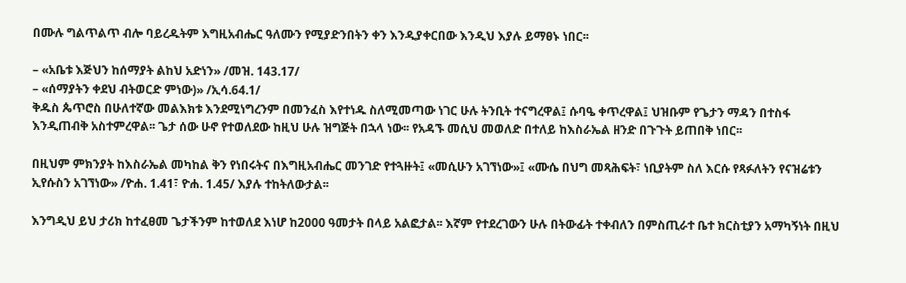በሙሉ ግልጥልጥ ብሎ ባይረዱትም እግዚአብሔር ዓለሙን የሚያድንበትን ቀን እንዲያቀርበው እንዲህ እያሉ ይማፀኑ ነበር፡፡

– «አቤቱ እጅህን ከሰማያት ልከህ አድነን» /መዝ. 143.17/
– «ሰማያትን ቀደህ ብትወርድ ምነው)» /ኢሳ.64.1/
ቅዱስ ጴጥሮስ በሁለተኛው መልእክቱ እንደሚነግረንም በመንፈስ እየተነዱ ስለሚመጣው ነገር ሁሉ ትንቢት ተናግረዋል፤ ሱባዔ ቀጥረዋል፤ ህዝቡም የጌታን ማዳን በተስፋ እንዲጠብቅ አስተምረዋል፡፡ ጌታ ሰው ሁኖ የተወለደው ከዚህ ሁሉ ዝግጅት በኋላ ነው፡፡ የአዳኙ መሲህ መወለድ በተለይ ከእስራኤል ዘንድ በጉጉት ይጠበቅ ነበር፡፡

በዚህም ምክንያት ከእስራኤል መካከል ቅን የነበሩትና በእግዚአብሔር መንገድ የተጓዙት፤ «መሲሁን አገኘነው»፤ «ሙሴ በህግ መጻሕፍት፣ ነቢያትም ስለ እርሱ የጻፉለትን የናዝሬቱን ኢየሱስን አገኘነው» /ዮሐ. 1.41፣ ዮሐ. 1.45/ እያሉ ተከትለውታል፡፡

እንግዲህ ይህ ታሪክ ከተፈፀመ ጌታችንም ከተወለደ እነሆ ከ2000 ዓመታት በላይ አልፎታል፡፡ እኛም የተደረገውን ሁሉ በትውፊት ተቀብለን በምስጢራተ ቤተ ክርስቲያን አማካኝነት በዚህ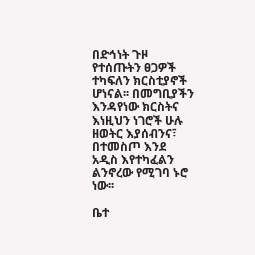በድኅነት ጉዞ የተሰጡትን ፀጋዎች ተካፍለን ክርስቲያኖች ሆነናል፡፡ በመግቢያችን እንዳየነው ክርስትና እነዚህን ነገሮች ሁሉ ዘወትር እያሰብንና፣ በተመስጦ እንደ አዲስ እየተካፈልን ልንኖረው የሚገባ ኑሮ ነው፡፡

ቤተ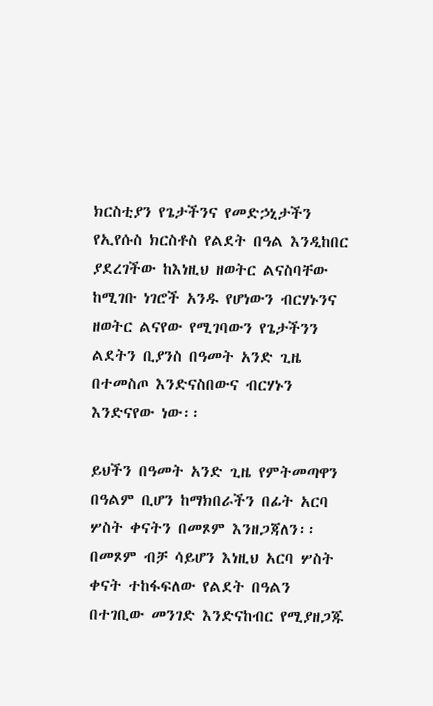ክርስቲያን የጌታችንና የመድኃኒታችን የኢየሱስ ክርስቶስ የልደት በዓል እንዲከበር ያደረገችው ከእነዚህ ዘወትር ልናስባቸው ከሚገቡ ነገሮች አንዱ የሆነውን ብርሃኑንና ዘወትር ልናየው የሚገባውን የጌታችንን ልደትን ቢያንስ በዓመት አንድ ጊዜ በተመስጦ እንድናስበውና ብርሃኑን እንድናየው ነው፡፡

ይህችን በዓመት አንድ ጊዜ የምትመጣዋን በዓልም ቢሆን ከማክበራችን በፊት አርባ ሦስት ቀናትን በመጾም እንዘጋጃለን፡፡ በመጾም ብቻ ሳይሆን እነዚህ አርባ ሦስት ቀናት ተከፋፍለው የልደት በዓልን በተገቢው መንገድ እንድናከብር የሚያዘጋጁ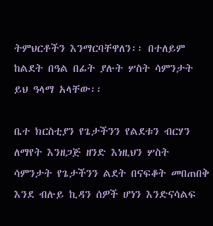ትምህርቶችን እንማርባቸዋለን፡፡ በተለይም ከልደት በዓል በፊት ያሉት ሦስት ሳምንታት ይህ ዓላማ አላቸው፡፡

ቤተ ክርስቲያን የጌታችንን የልደቱን ብርሃን ለማየት እንዘጋጅ ዘንድ እነዚህን ሦስት ሳምንታት የጌታችንን ልደት በናፍቆት መበጠበቅ እንደ ብሉይ ኪዳን ሰዎች ሆነን እንድናሳልፍ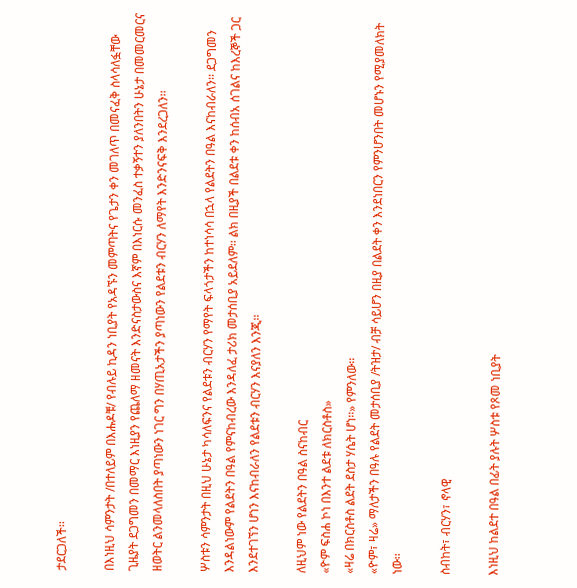ታደርጋለች፡፡

በእነዚህ ሳምንታት /በተለይም በእሑዶቹ/ የብሉይ ኪዳን ነቢያት የአዳኙን መምጣትና የጌታን ቀን መገለጥ በመናፈቅ ስላሳለፏቸው ጊዜያት ደጋግመን በመማር እነዚያን የጨለማ ዘመናት እንድናስታውስና እኛም በእነርሱ መንፈስ ተቃኝተን ያለንበትን ሁኔታ በመመርመርና ዘወትር ልንመላለስበት ያጣነውን ነገር ግን በሃጢአታችን ያጣነውን የልደቱን ብርሃን ለማየት እንድንናፍቅ እንደረጋለን፡፡

ሦስቱን ሳምንታት በዚህ ሁኔታ ካሳለፍንና የልደቱን ብርሃን የማየት ፍላጎታችን ከተነሳሳ በኋላ የልደትን በዓል እናከብራለን፡፡ ደጋግመን እንዳልነውም የልደትን በዓል የምናከብረው እንዳለፈ ታሪክ መታሰቢያ አይደለም፡፡ ልክ በዚያች በልደቱ ቀን ከሰብአ ሰገልና ከእረኞች ጋር እንደተገኘን ሆነን እናከብራለን የልደቱን ብርሃን እናያለን እንጂ፡፡

ለዚህም ነው የልደትን በዓል ስናከብር
«ዮም ፍስሐ ኮነ በእንተ ልደቱ ለክርስቶስ»
«ዛሬ በክርስቶስ ልደት ደስታ ሃሴት ሆነ፡፡» የምንለው፡፡
«ዮም፣ ዛሬ» ማለታችን በዓሉ የልደት መታሰቢያ /ትዝታ/ ብቻ ሳይሆን በዚያ በልደት ቀን እንደነበርን የምንሆንበት መሆኑን የሚያመለክት ነው፡፡

ስብከት፣ ብርሃን፣ ኖላዊ

እነዚህ ከልደተ በዓል በፊት ያሉት ሦስቱ የጾመ ነቢያት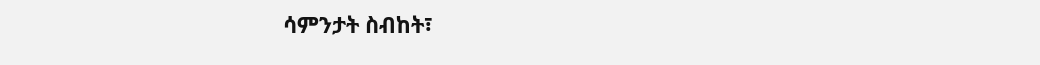ሳምንታት ስብከት፣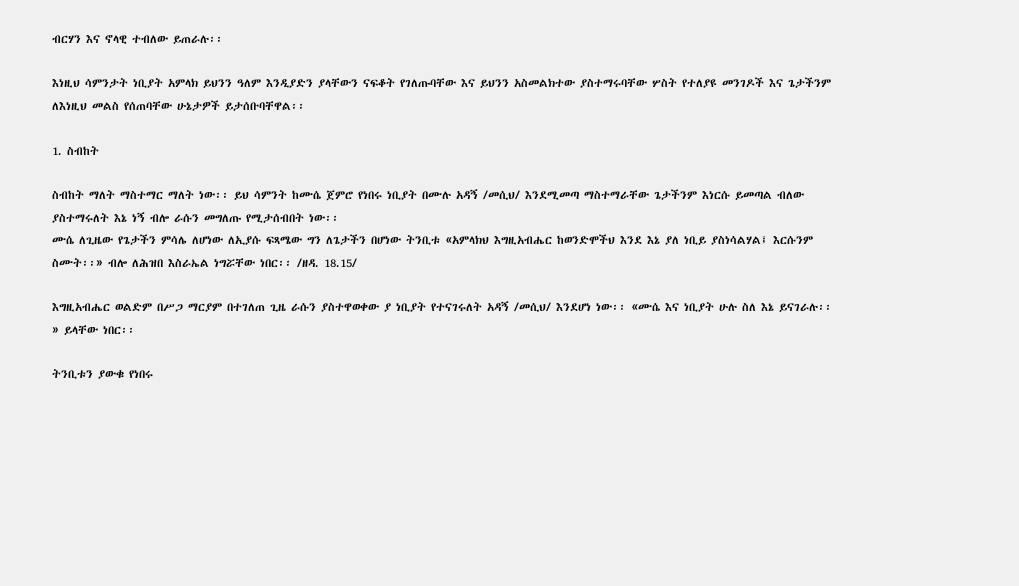ብርሃን እና ኖላዊ ተብለው ይጠራሉ፡፡

እነዚህ ሳምንታት ነቢያት አምላክ ይህንን ዓለም እንዲያድን ያላቸውን ናፍቆት የገለጡባቸው እና ይህንን አስመልክተው ያስተማሩባቸው ሦስት የተለያዩ መንገዶች እና ጌታችንም ለእነዚህ መልስ የሰጠባቸው ሁኔታዎች ይታሰቡባቸዋል፡፡

1. ስብከት

ስብከት ማለት ማስተማር ማለት ነው፡፡ ይህ ሳምንት ከሙሴ ጀምሮ የነበሩ ነቢያት በሙሉ አዳኝ /መሲህ/ እንደሚመጣ ማስተማራቸው ጌታችንም እነርሱ ይመጣል ብለው ያስተማሩለት እኔ ነኝ ብሎ ራሱን መግለጡ የሚታሰብበት ነው፡፡
ሙሴ ለጊዜው የጌታችን ምሳሌ ለሆነው ለኢያሱ ፍጻሜው ግን ለጌታችን በሆነው ትንቢቱ «አምላክህ እግዚአብሔር ከወንድሞችህ እንደ እኔ ያለ ነቢይ ያስነሳልሃል፤ እርሱንም ስሙት፡፡» ብሎ ለሕዝበ እስራኤል ነግሯቸው ነበር፡፡ /ዘዳ. 18.15/

እግዚአብሔር ወልድም በሥጋ ማርያም በተገለጠ ጊዜ ራሱን ያስተዋወቀው ያ ነቢያት የተናገሩለት አዳኝ /መሲህ/ እንደሆነ ነው፡፡ «ሙሴ እና ነቢያት ሁሉ ስለ እኔ ይናገራሉ፡፡» ይላቸው ነበር፡፡

ትንቢቱን ያውቁ የነበሩ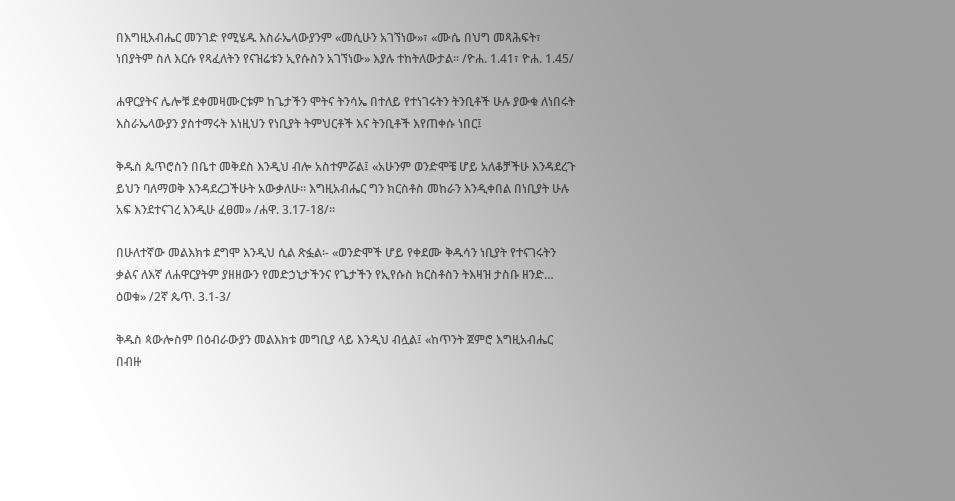በእግዚአብሔር መንገድ የሚሄዱ እስራኤላውያንም «መሲሁን አገኘነው»፣ «ሙሴ በህግ መጻሕፍት፣ ነበያትም ስለ እርሱ የጻፈለትን የናዝሬቱን ኢየሱስን አገኘነው» እያሉ ተከትለውታል፡፡ /ዮሐ. 1.41፣ ዮሐ. 1.45/

ሐዋርያትና ሌሎቹ ደቀመዛሙርቱም ከጌታችን ሞትና ትንሳኤ በተለይ የተነገሩትን ትንቢቶች ሁሉ ያውቁ ለነበሩት እስራኤላውያን ያስተማሩት እነዚህን የነቢያት ትምህርቶች እና ትንቢቶች እየጠቀሱ ነበር፤

ቅዱስ ጴጥሮስን በቤተ መቅደስ እንዲህ ብሎ አስተምሯል፤ «አሁንም ወንድሞቼ ሆይ አለቆቻችሁ እንዳደረጉ ይህን ባለማወቅ እንዳደረጋችሁት አውቃለሁ፡፡ እግዚአብሔር ግን ክርስቶስ መከራን እንዲቀበል በነቢያት ሁሉ አፍ እንደተናገረ እንዲሁ ፈፀመ» /ሐዋ. 3.17-18/፡፡

በሁለተኛው መልእክቱ ደግሞ እንዲህ ሲል ጽፏል፡- «ወንድሞች ሆይ የቀደሙ ቅዱሳን ነቢያት የተናገሩትን ቃልና ለእኛ ለሐዋርያትም ያዘዘውን የመድኃኒታችንና የጌታችን የኢየሱስ ክርስቶስን ትእዛዝ ታስቡ ዘንድ… ዕወቁ» /2ኛ ጴጥ. 3.1-3/

ቅዱስ ጳውሎስም በዕብራውያን መልእክቱ መግቢያ ላይ እንዲህ ብሏል፤ «ከጥንት ጀምሮ እግዚአብሔር በብዙ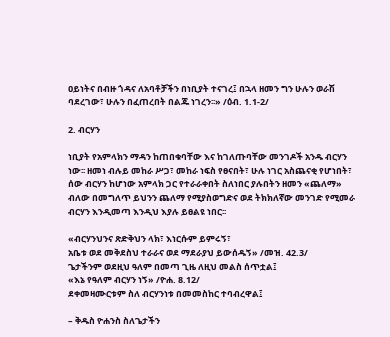ዐይነትና በብዙ ጎዳና ለአባቶቻችን በነቢያት ተናገረ፤ በኋላ ዘመን ግን ሁሉን ወራሽ ባደረገው፣ ሁሉን በፈጠረበት በልጁ ነገረን፡፡» /ዕብ. 1.1-2/

2. ብርሃን

ነቢያት የአምላክን ማዳን ከጠበቁባቸው እና ከገለጡባቸው መንገዶች አንዱ ብርሃን ነው፡፡ ዘመነ ብሉይ መከራ ሥጋ፣ መከራ ነፍስ የፀናበት፣ ሁሉ ነገር አስጨናቂ የሆነበት፣ ሰው ብርሃን ከሆነው አምላክ ጋር የተራራቀበት ስለነበር ያሉበትን ዘመን «ጨለማ» ብለው በመግለጥ ይህንን ጨለማ የሚያስወግድና ወደ ትክክለኛው መንገድ የሚመራ ብርሃን እንዲመጣ እንዲህ እያሉ ይፀልዩ ነበር፡፡

«ብርሃንህንና ጽድቅህን ላክ፣ እነርሱም ይምሩኝ፣
አቤቱ ወደ መቅደስህ ተራራና ወደ ማደራያህ ይውሰዱኝ» /መዝ. 42.3/
ጌታችንም ወደዚህ ዓለም በመጣ ጊዜ ለዚህ መልስ ሰጥቷል፤
«እኔ የዓለም ብርሃን ነኝ» /ዮሐ. 8.12/
ደቀመዛሙርቱም ስለ ብርሃንነቱ በመመስከር ተባብረዋል፤

– ቅዱስ ዮሐንስ ስለጌታችን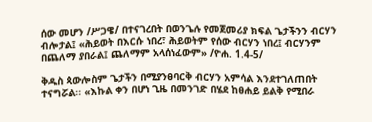ሰው መሆን /ሥጋዌ/ በተናገረበት በወንጌሉ የመጀመሪያ ክፍል ጌታችንን ብርሃን ብሎታል፤ «ሕይወት በእርሱ ነበረ፣ ሕይወትም የሰው ብርሃን ነበረ፤ ብርሃንም በጨለማ ያበራል፤ ጨለማም አላሰነፈውም» /ዮሐ. 1.4-5/

ቅዱስ ጳውሎስም ጌታችን በሚያንፀባርቅ ብርሃን አምሳል እንደተገለጠበት ተናግሯል፡፡ «እኩል ቀን በሆነ ጊዜ በመንገድ በሄደ ከፀሐይ ይልቅ የሚበራ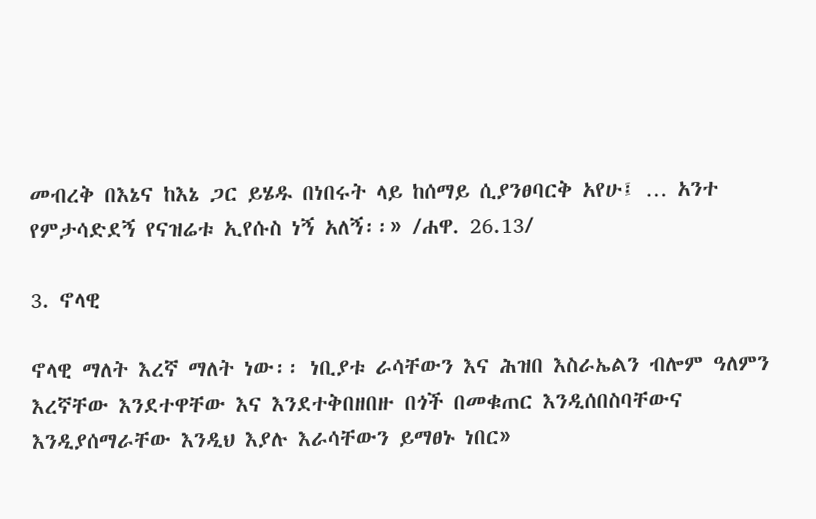መብረቅ በእኔና ከእኔ ጋር ይሄዱ በነበሩት ላይ ከሰማይ ሲያንፀባርቅ አየሁ፤ … አንተ የምታሳድደኝ የናዝሬቱ ኢየሱስ ነኝ አለኝ፡፡» /ሐዋ. 26.13/

3. ኖላዊ

ኖላዊ ማለት እረኛ ማለት ነው፡፡ ነቢያቱ ራሳቸውን እና ሕዝበ እስራኤልን ብሎም ዓለምን እረኛቸው እንደተዋቸው እና እንደተቅበዘበዙ በጎች በመቁጠር እንዲሰበስባቸውና እንዲያሰማራቸው እንዲህ እያሉ እራሳቸውን ይማፀኑ ነበር»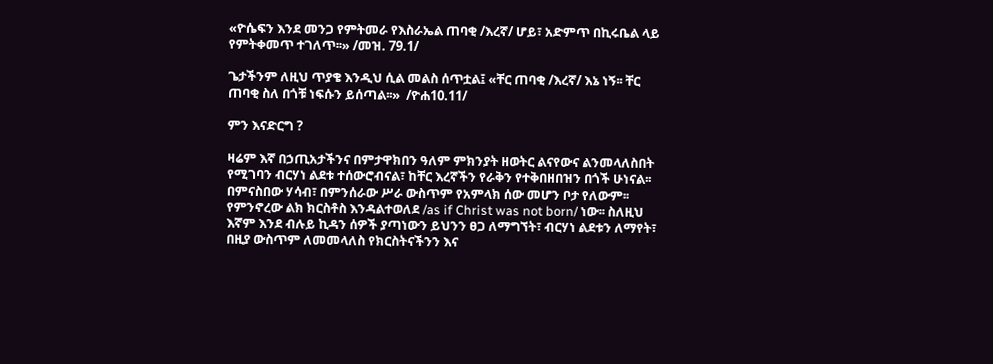«ዮሴፍን እንደ መንጋ የምትመራ የእስራኤል ጠባቂ /እረኛ/ ሆይ፣ አድምጥ በኪሩቤል ላይ የምትቀመጥ ተገለጥ፡፡» /መዝ. 79.1/

ጌታችንም ለዚህ ጥያቄ እንዲህ ሲል መልስ ሰጥቷል፤ «ቸር ጠባቂ /እረኛ/ እኔ ነኝ፡፡ ቸር ጠባቂ ስለ በጎቹ ነፍሱን ይሰጣል፡፡»  /ዮሐ10.11/

ምን እናድርግ ?

ዛሬም እኛ በኃጢአታችንና በምታዋክበን ዓለም ምክንያት ዘወትር ልናየውና ልንመላለስበት የሚገባን ብርሃነ ልደቱ ተሰውሮብናል፣ ከቸር እረኛችን የራቅን የተቅበዘበዝን በጎች ሁነናል፡፡ በምናስበው ሃሳብ፣ በምንሰራው ሥራ ውስጥም የአምላክ ሰው መሆን ቦታ የለውም፡፡ የምንኖረው ልክ ክርስቶስ እንዳልተወለደ /as if Christ was not born/ ነው፡፡ ስለዚህ እኛም እንደ ብሉይ ኪዳን ሰዎች ያጣነውን ይህንን ፀጋ ለማግኘት፣ ብርሃነ ልደቱን ለማየት፣ በዚያ ውስጥም ለመመላለስ የክርስትናችንን እና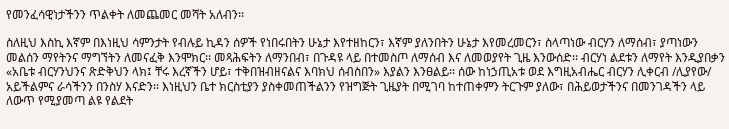የመንፈሳዊነታችንን ጥልቀት ለመጨመር መሻት አለብን፡፡

ስለዚህ እስኪ እኛም በእነዚህ ሳምንታት የብሉይ ኪዳን ሰዎች የነበሩበትን ሁኔታ እየተዘከርን፣ እኛም ያለንበትን ሁኔታ እየመረመርን፣ ስላጣነው ብርሃን ለማሰብ፣ ያጣነውን መልሰን ማየትንና ማግኘትን ለመናፈቅ እንሞክር፡፡ መጻሕፍትን ለማንበብ፣ በጉዳዩ ላይ በተመስጦ ለማሰብ እና ለመወያየት ጊዜ እንውሰድ፡፡ ብርሃነ ልደቱን ለማየት እንዲያበቃን «አቤቱ ብርሃንህንና ጽድቅህን ላክ፤ ቸሩ እረኛችን ሆይ፣ ተቅበዝብዘናልና እባክህ ሰብስበን» እያልን እንፀልይ፡፡ ሰው ከነኃጢአቱ ወደ እግዚአብሔር ብርሃን ሊቀርብ /ሊያየው/ አይችልምና ራሳችንን በንስሃ እናድን፡፡ እነዚህን ቤተ ክርስቲያን ያስቀመጠችልንን የዝግጅት ጊዜያት በሚገባ ከተጠቀምን ትርጉም ያለው፣ በሕይወታችንና በመንገዳችን ላይ ለውጥ የሚያመጣ ልዩ የልደት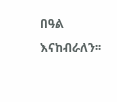በዓል እናከብራለን፡፡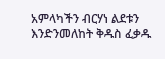አምላካችን ብርሃነ ልደቱን እንድንመለከት ቅዱስ ፈቃዱ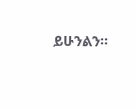ይሁንልን፡፡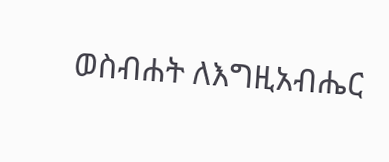ወስብሐት ለእግዚአብሔር